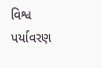વિશ્વ પર્યાવરણ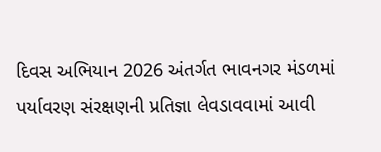દિવસ અભિયાન 2026 અંતર્ગત ભાવનગર મંડળમાં પર્યાવરણ સંરક્ષણની પ્રતિજ્ઞા લેવડાવવામાં આવી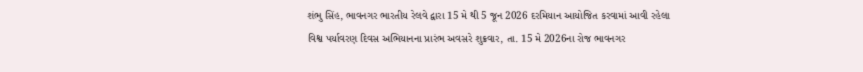શંભુ સિંહ, ભાવનગર ભારતીય રેલવે દ્વારા 15 મે થી 5 જૂન 2026 દરમિયાન આયોજિત કરવામાં આવી રહેલા વિશ્વ પર્યાવરણ દિવસ અભિયાનના પ્રારંભ અવસરે શુક્રવાર, તા. 15 મે 2026ના રોજ ભાવનગર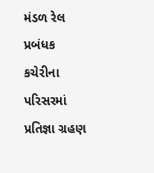મંડળ રેલ પ્રબંધક કચેરીના પરિસરમાં પ્રતિજ્ઞા ગ્રહણ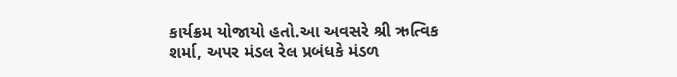કાર્યક્રમ યોજાયો હતો.આ અવસરે શ્રી ઋત્વિક શર્મા, અપર મંડલ રેલ પ્રબંધકે મંડળ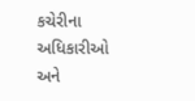કચેરીના અધિકારીઓ અને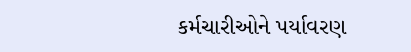કર્મચારીઓને પર્યાવરણ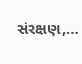સંરક્ષણ,…